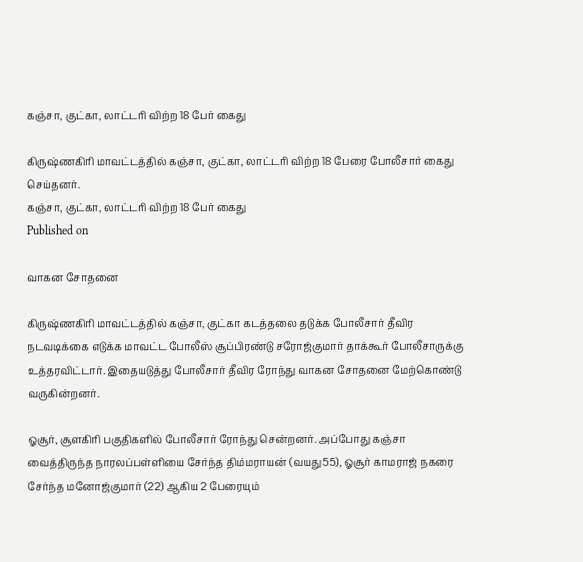கஞ்சா, குட்கா, லாட்டரி விற்ற 18 பேர் கைது

கிருஷ்ணகிரி மாவட்டத்தில் கஞ்சா, குட்கா, லாட்டரி விற்ற 18 பேரை போலீசார் கைது செய்தனர்.
கஞ்சா, குட்கா, லாட்டரி விற்ற 18 பேர் கைது
Published on

வாகன சோதனை

கிருஷ்ணகிரி மாவட்டத்தில் கஞ்சா, குட்கா கடத்தலை தடுக்க போலீசார் தீவிர நடவடிக்கை எடுக்க மாவட்ட போலீஸ் சூப்பிரண்டு சரோஜ்குமார் தாக்கூர் போலீசாருக்கு உத்தரவிட்டார். இதையடுத்து போலீசார் தீவிர ரோந்து வாகன சோதனை மேற்கொண்டு வருகின்றனர்.

ஓசூர், சூளகிரி பகுதிகளில் போலீசார் ரோந்து சென்றனர். அப்போது கஞ்சா வைத்திருந்த நாரலப்பள்ளியை சேர்ந்த திம்மராயன் (வயது55), ஓசூர் காமராஜ் நகரை சேர்ந்த மனோஜ்குமார் (22) ஆகிய 2 பேரையும்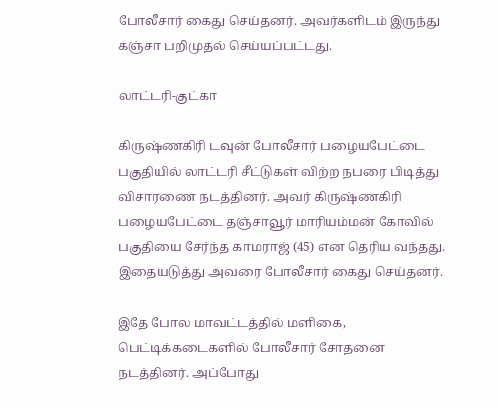போலீசார் கைது செய்தனர். அவர்களிடம் இருந்து கஞ்சா பறிமுதல் செய்யப்பட்டது.

லாட்டரி-குட்கா

கிருஷ்ணகிரி டவுன் போலீசார் பழையபேட்டை பகுதியில் லாட்டரி சீட்டுகள் விற்ற நபரை பிடித்து விசாரணை நடத்தினர். அவர் கிருஷ்ணகிரி பழையபேட்டை தஞ்சாவூர் மாரியம்மன் கோவில் பகுதியை சேர்ந்த காமராஜ் (45) என தெரிய வந்தது. இதையடுத்து அவரை போலீசார் கைது செய்தனர்.

இதே போல மாவட்டத்தில் மளிகை, பெட்டிக்கடைகளில் போலீசார் சோதனை நடத்தினர். அப்போது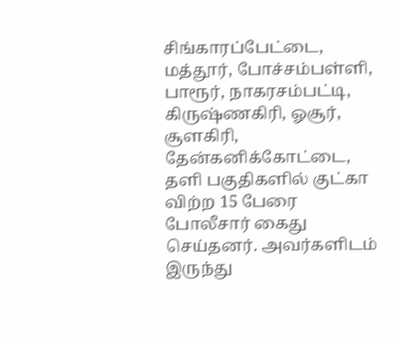சிங்காரப்பேட்டை, மத்தூர், போச்சம்பள்ளி, பாரூர், நாகரசம்பட்டி, கிருஷ்ணகிரி, ஓசூர், சூளகிரி, தேன்கனிக்கோட்டை, தளி பகுதிகளில் குட்கா விற்ற 15 பேரை போலீசார் கைது செய்தனர். அவர்களிடம் இருந்து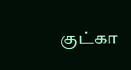குட்கா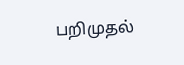பறிமுதல்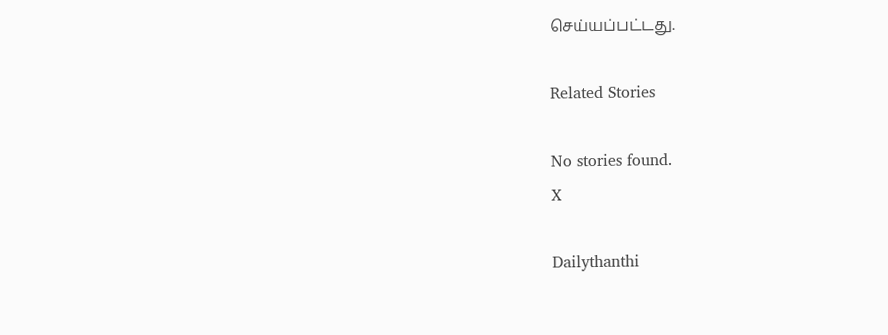செய்யப்பட்டது.

Related Stories

No stories found.
X

Dailythanthi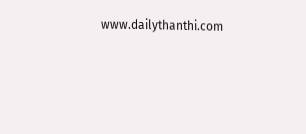www.dailythanthi.com